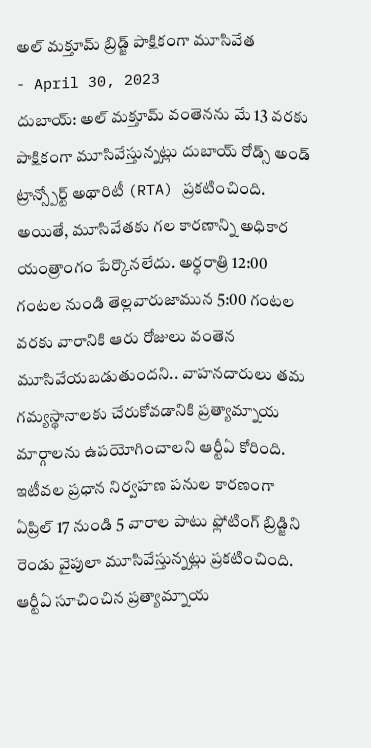అల్ మక్తూమ్ బ్రిడ్జ్ పాక్షికంగా మూసివేత
- April 30, 2023
దుబాయ్: అల్ మక్తూమ్ వంతెనను మే 13 వరకు పాక్షికంగా మూసివేస్తున్నట్లు దుబాయ్ రోడ్స్ అండ్ ట్రాన్స్పోర్ట్ అథారిటీ (RTA) ప్రకటించింది. అయితే, మూసివేతకు గల కారణాన్ని అధికార యంత్రాంగం పేర్కొనలేదు. అర్ధరాత్రి 12:00 గంటల నుండి తెల్లవారుజామున 5:00 గంటల వరకు వారానికి ఆరు రోజులు వంతెన మూసివేయబడుతుందని.. వాహనదారులు తమ గమ్యస్థానాలకు చేరుకోవడానికి ప్రత్యామ్నాయ మార్గాలను ఉపయోగించాలని ఆర్టీఏ కోరింది. ఇటీవల ప్రధాన నిర్వహణ పనుల కారణంగా ఏప్రిల్ 17 నుండి 5 వారాల పాటు ఫ్లోటింగ్ బ్రిడ్జిని రెండు వైపులా మూసివేస్తున్నట్లు ప్రకటించింది.
ఆర్టీఏ సూచించిన ప్రత్యామ్నాయ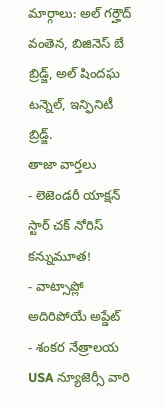మార్గాలు: అల్ గర్హౌద్ వంతెన, బిజినెస్ బే బ్రిడ్జ్, అల్ షిందఘ టన్నెల్, ఇన్ఫినిటీ బ్రిడ్జ్.
తాజా వార్తలు
- లెజెండరీ యాక్షన్ స్టార్ చక్ నోరిస్ కన్నుమూత!
- వాట్సాప్లో అదిరిపోయే అప్డేట్
- శంకర నేత్రాలయ USA న్యూజెర్సీ వారి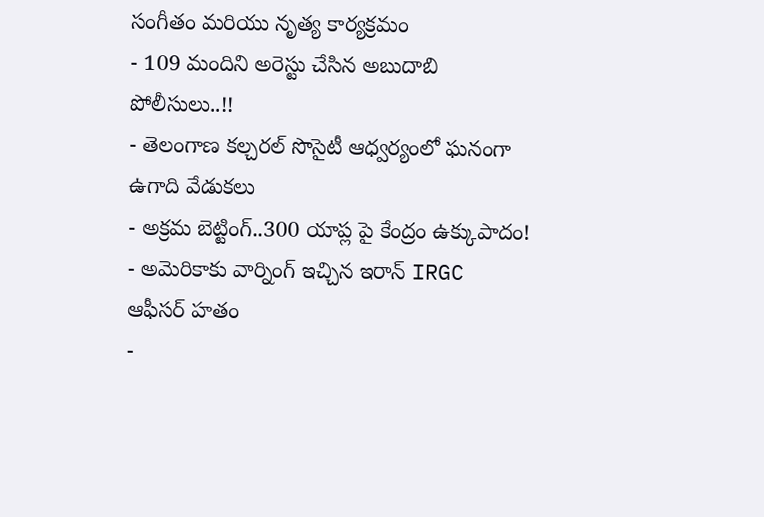సంగీతం మరియు నృత్య కార్యక్రమం
- 109 మందిని అరెస్టు చేసిన అబుదాబి పోలీసులు..!!
- తెలంగాణ కల్చరల్ సొసైటీ ఆధ్వర్యంలో ఘనంగా ఉగాది వేడుకలు
- అక్రమ బెట్టింగ్..300 యాప్ల పై కేంద్రం ఉక్కుపాదం!
- అమెరికాకు వార్నింగ్ ఇచ్చిన ఇరాన్ IRGC ఆఫీసర్ హతం
-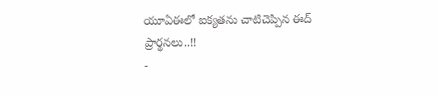యూఏఈలో ఐక్యతను చాటిచెప్పిన ఈద్ ప్రార్థనలు..!!
-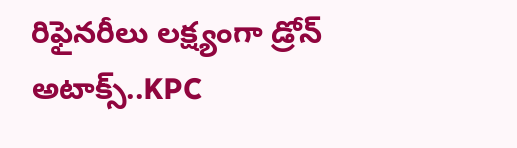రిఫైనరీలు లక్ష్యంగా డ్రోన్ అటాక్స్..KPC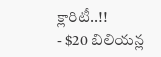క్లారిటీ..!!
- $20 బిలియన్ల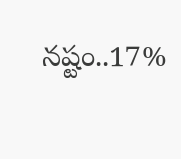నష్టం..17%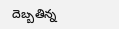దెబ్బతిన్న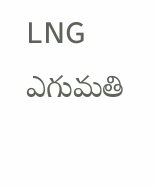LNG ఎగుమతి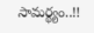సామర్థ్యం..!!